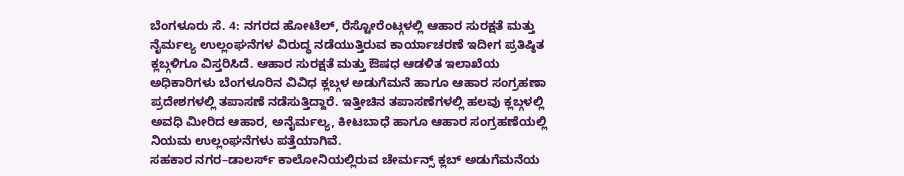ಬೆಂಗಳೂರು ಸೆ. 4: ನಗರದ ಹೋಟೆಲ್, ರೆಸ್ಟೋರೆಂಟ್ಗಳಲ್ಲಿ ಆಹಾರ ಸುರಕ್ಷತೆ ಮತ್ತು ನೈರ್ಮಲ್ಯ ಉಲ್ಲಂಘನೆಗಳ ವಿರುದ್ಧ ನಡೆಯುತ್ತಿರುವ ಕಾರ್ಯಾಚರಣೆ ಇದೀಗ ಪ್ರತಿಷ್ಠಿತ ಕ್ಲಬ್ಗಳಿಗೂ ವಿಸ್ತರಿಸಿದೆ. ಆಹಾರ ಸುರಕ್ಷತೆ ಮತ್ತು ಔಷಧ ಆಡಳಿತ ಇಲಾಖೆಯ ಅಧಿಕಾರಿಗಳು ಬೆಂಗಳೂರಿನ ವಿವಿಧ ಕ್ಲಬ್ಗಳ ಅಡುಗೆಮನೆ ಹಾಗೂ ಆಹಾರ ಸಂಗ್ರಹಣಾ ಪ್ರದೇಶಗಳಲ್ಲಿ ತಪಾಸಣೆ ನಡೆಸುತ್ತಿದ್ದಾರೆ. ಇತ್ತೀಚಿನ ತಪಾಸಣೆಗಳಲ್ಲಿ ಹಲವು ಕ್ಲಬ್ಗಳಲ್ಲಿ ಅವಧಿ ಮೀರಿದ ಆಹಾರ, ಅನೈರ್ಮಲ್ಯ, ಕೀಟಬಾಧೆ ಹಾಗೂ ಆಹಾರ ಸಂಗ್ರಹಣೆಯಲ್ಲಿ ನಿಯಮ ಉಲ್ಲಂಘನೆಗಳು ಪತ್ತೆಯಾಗಿವೆ.
ಸಹಕಾರ ನಗರ–ಡಾಲರ್ಸ್ ಕಾಲೋನಿಯಲ್ಲಿರುವ ಚೇರ್ಮನ್ಸ್ ಕ್ಲಬ್ ಅಡುಗೆಮನೆಯ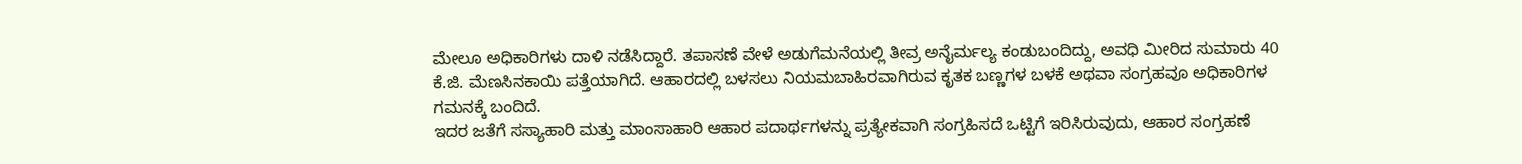ಮೇಲೂ ಅಧಿಕಾರಿಗಳು ದಾಳಿ ನಡೆಸಿದ್ದಾರೆ. ತಪಾಸಣೆ ವೇಳೆ ಅಡುಗೆಮನೆಯಲ್ಲಿ ತೀವ್ರ ಅನೈರ್ಮಲ್ಯ ಕಂಡುಬಂದಿದ್ದು, ಅವಧಿ ಮೀರಿದ ಸುಮಾರು 40 ಕೆ.ಜಿ. ಮೆಣಸಿನಕಾಯಿ ಪತ್ತೆಯಾಗಿದೆ. ಆಹಾರದಲ್ಲಿ ಬಳಸಲು ನಿಯಮಬಾಹಿರವಾಗಿರುವ ಕೃತಕ ಬಣ್ಣಗಳ ಬಳಕೆ ಅಥವಾ ಸಂಗ್ರಹವೂ ಅಧಿಕಾರಿಗಳ ಗಮನಕ್ಕೆ ಬಂದಿದೆ.
ಇದರ ಜತೆಗೆ ಸಸ್ಯಾಹಾರಿ ಮತ್ತು ಮಾಂಸಾಹಾರಿ ಆಹಾರ ಪದಾರ್ಥಗಳನ್ನು ಪ್ರತ್ಯೇಕವಾಗಿ ಸಂಗ್ರಹಿಸದೆ ಒಟ್ಟಿಗೆ ಇರಿಸಿರುವುದು, ಆಹಾರ ಸಂಗ್ರಹಣೆ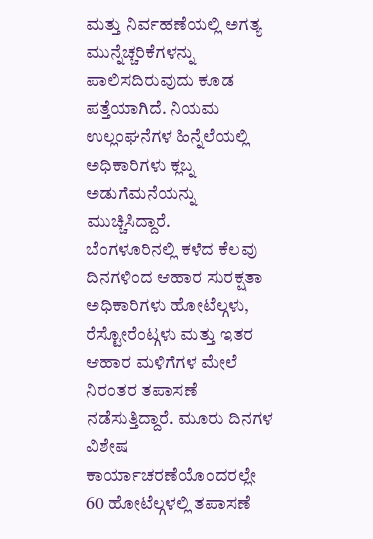ಮತ್ತು ನಿರ್ವಹಣೆಯಲ್ಲಿ ಅಗತ್ಯ ಮುನ್ನೆಚ್ಚರಿಕೆಗಳನ್ನು ಪಾಲಿಸದಿರುವುದು ಕೂಡ ಪತ್ತೆಯಾಗಿದೆ. ನಿಯಮ ಉಲ್ಲಂಘನೆಗಳ ಹಿನ್ನೆಲೆಯಲ್ಲಿ ಅಧಿಕಾರಿಗಳು ಕ್ಲಬ್ನ ಅಡುಗೆಮನೆಯನ್ನು ಮುಚ್ಚಿಸಿದ್ದಾರೆ.
ಬೆಂಗಳೂರಿನಲ್ಲಿ ಕಳೆದ ಕೆಲವು ದಿನಗಳಿಂದ ಆಹಾರ ಸುರಕ್ಷತಾ ಅಧಿಕಾರಿಗಳು ಹೋಟೆಲ್ಗಳು, ರೆಸ್ಟೋರೆಂಟ್ಗಳು ಮತ್ತು ಇತರ ಆಹಾರ ಮಳಿಗೆಗಳ ಮೇಲೆ ನಿರಂತರ ತಪಾಸಣೆ ನಡೆಸುತ್ತಿದ್ದಾರೆ. ಮೂರು ದಿನಗಳ ವಿಶೇಷ ಕಾರ್ಯಾಚರಣೆಯೊಂದರಲ್ಲೇ 60 ಹೋಟೆಲ್ಗಳಲ್ಲಿ ತಪಾಸಣೆ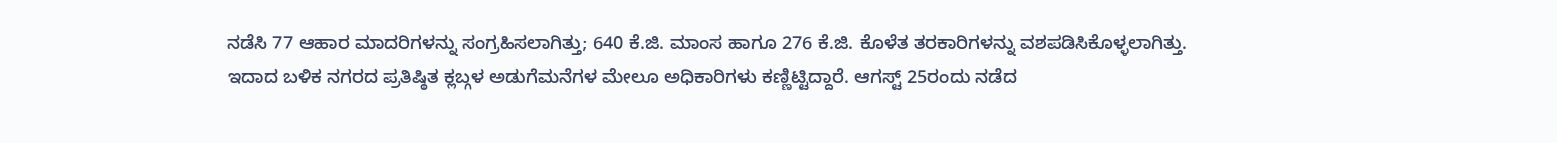ನಡೆಸಿ 77 ಆಹಾರ ಮಾದರಿಗಳನ್ನು ಸಂಗ್ರಹಿಸಲಾಗಿತ್ತು; 640 ಕೆ.ಜಿ. ಮಾಂಸ ಹಾಗೂ 276 ಕೆ.ಜಿ. ಕೊಳೆತ ತರಕಾರಿಗಳನ್ನು ವಶಪಡಿಸಿಕೊಳ್ಳಲಾಗಿತ್ತು.
ಇದಾದ ಬಳಿಕ ನಗರದ ಪ್ರತಿಷ್ಠಿತ ಕ್ಲಬ್ಗಳ ಅಡುಗೆಮನೆಗಳ ಮೇಲೂ ಅಧಿಕಾರಿಗಳು ಕಣ್ಣಿಟ್ಟಿದ್ದಾರೆ. ಆಗಸ್ಟ್ 25ರಂದು ನಡೆದ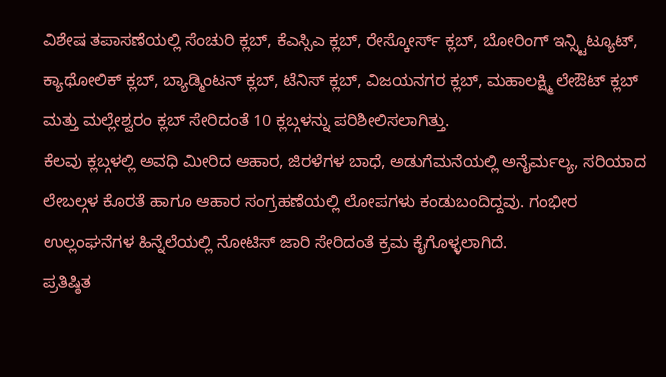ವಿಶೇಷ ತಪಾಸಣೆಯಲ್ಲಿ ಸೆಂಚುರಿ ಕ್ಲಬ್, ಕೆಎಸ್ಸಿಎ ಕ್ಲಬ್, ರೇಸ್ಕೋರ್ಸ್ ಕ್ಲಬ್, ಬೋರಿಂಗ್ ಇನ್ಸ್ಟಿಟ್ಯೂಟ್, ಕ್ಯಾಥೋಲಿಕ್ ಕ್ಲಬ್, ಬ್ಯಾಡ್ಮಿಂಟನ್ ಕ್ಲಬ್, ಟೆನಿಸ್ ಕ್ಲಬ್, ವಿಜಯನಗರ ಕ್ಲಬ್, ಮಹಾಲಕ್ಷ್ಮಿ ಲೇಔಟ್ ಕ್ಲಬ್ ಮತ್ತು ಮಲ್ಲೇಶ್ವರಂ ಕ್ಲಬ್ ಸೇರಿದಂತೆ 10 ಕ್ಲಬ್ಗಳನ್ನು ಪರಿಶೀಲಿಸಲಾಗಿತ್ತು.
ಕೆಲವು ಕ್ಲಬ್ಗಳಲ್ಲಿ ಅವಧಿ ಮೀರಿದ ಆಹಾರ, ಜಿರಳೆಗಳ ಬಾಧೆ, ಅಡುಗೆಮನೆಯಲ್ಲಿ ಅನೈರ್ಮಲ್ಯ, ಸರಿಯಾದ ಲೇಬಲ್ಗಳ ಕೊರತೆ ಹಾಗೂ ಆಹಾರ ಸಂಗ್ರಹಣೆಯಲ್ಲಿ ಲೋಪಗಳು ಕಂಡುಬಂದಿದ್ದವು. ಗಂಭೀರ ಉಲ್ಲಂಘನೆಗಳ ಹಿನ್ನೆಲೆಯಲ್ಲಿ ನೋಟಿಸ್ ಜಾರಿ ಸೇರಿದಂತೆ ಕ್ರಮ ಕೈಗೊಳ್ಳಲಾಗಿದೆ.
ಪ್ರತಿಷ್ಠಿತ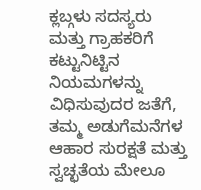ಕ್ಲಬ್ಗಳು ಸದಸ್ಯರು ಮತ್ತು ಗ್ರಾಹಕರಿಗೆ ಕಟ್ಟುನಿಟ್ಟಿನ ನಿಯಮಗಳನ್ನು ವಿಧಿಸುವುದರ ಜತೆಗೆ, ತಮ್ಮ ಅಡುಗೆಮನೆಗಳ ಆಹಾರ ಸುರಕ್ಷತೆ ಮತ್ತು ಸ್ವಚ್ಛತೆಯ ಮೇಲೂ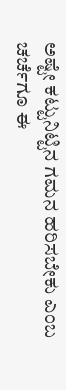ಅಷ್ಟೇ ಕಟ್ಟುನಿಟ್ಟಿನ ಗಮನ ಹರಿಸಬೇಕು ಎಂಬ ಚರ್ಚೆಗೂ ಈ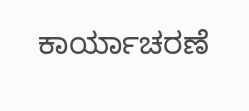ಕಾರ್ಯಾಚರಣೆ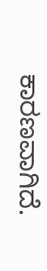ಕಾರಣವಾಗಿದೆ.